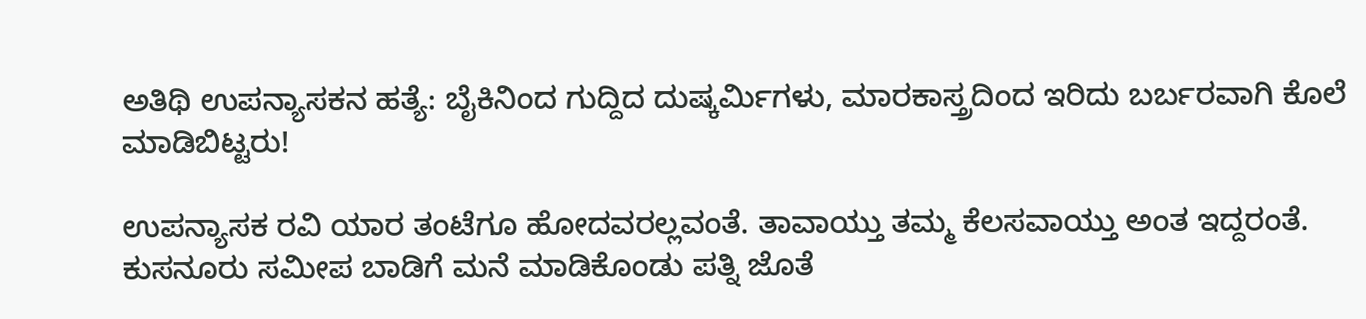ಅತಿಥಿ ಉಪನ್ಯಾಸಕನ ಹತ್ಯೆ: ಬೈಕಿನಿಂದ ಗುದ್ದಿದ ದುಷ್ಕರ್ಮಿಗಳು, ಮಾರಕಾಸ್ತ್ರದಿಂದ ಇರಿದು ಬರ್ಬರವಾಗಿ ಕೊಲೆ ಮಾಡಿಬಿಟ್ಟರು!

ಉಪನ್ಯಾಸಕ ರವಿ ಯಾರ ತಂಟೆಗೂ ಹೋದವರಲ್ಲವಂತೆ. ತಾವಾಯ್ತು ತಮ್ಮ ಕೆಲಸವಾಯ್ತು ಅಂತ ಇದ್ದರಂತೆ. ಕುಸನೂರು ಸಮೀಪ ಬಾಡಿಗೆ ಮನೆ ಮಾಡಿಕೊಂಡು ಪತ್ನಿ ಜೊತೆ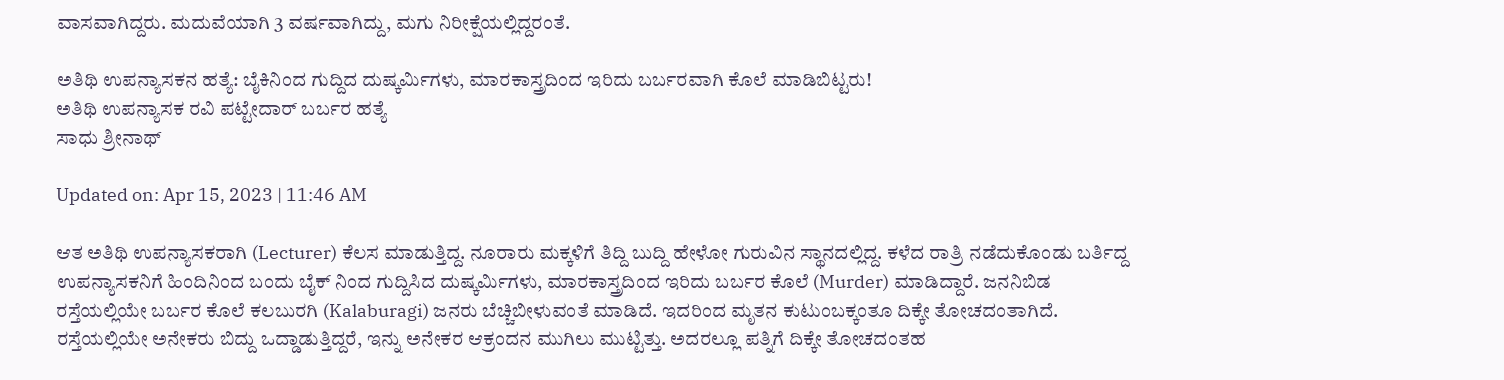ವಾಸವಾಗಿದ್ದರು. ಮದುವೆಯಾಗಿ 3 ವರ್ಷವಾಗಿದ್ದು, ಮಗು ನಿರೀಕ್ಷೆಯಲ್ಲಿದ್ದರಂತೆ.

ಅತಿಥಿ ಉಪನ್ಯಾಸಕನ ಹತ್ಯೆ: ಬೈಕಿನಿಂದ ಗುದ್ದಿದ ದುಷ್ಕರ್ಮಿಗಳು, ಮಾರಕಾಸ್ತ್ರದಿಂದ ಇರಿದು ಬರ್ಬರವಾಗಿ ಕೊಲೆ ಮಾಡಿಬಿಟ್ಟರು!
ಅತಿಥಿ ಉಪನ್ಯಾಸಕ ರವಿ ಪಟ್ಟೇದಾರ್ ಬರ್ಬರ ಹತ್ಯೆ
ಸಾಧು ಶ್ರೀನಾಥ್

Updated on: Apr 15, 2023 | 11:46 AM

ಆತ ಅತಿಥಿ ಉಪನ್ಯಾಸಕರಾಗಿ (Lecturer) ಕೆಲಸ ಮಾಡುತ್ತಿದ್ದ. ನೂರಾರು ಮಕ್ಕಳಿಗೆ ತಿದ್ದಿ ಬುದ್ದಿ ಹೇಳೋ ಗುರುವಿನ ಸ್ಥಾನದಲ್ಲಿದ್ದ. ಕಳೆದ ರಾತ್ರಿ ನಡೆದುಕೊಂಡು ಬರ್ತಿದ್ದ ಉಪನ್ಯಾಸಕನಿಗೆ ಹಿಂದಿನಿಂದ ಬಂದು ಬೈಕ್ ನಿಂದ ಗುದ್ದಿಸಿದ ದುಷ್ಕರ್ಮಿಗಳು, ಮಾರಕಾಸ್ತ್ರದಿಂದ ಇರಿದು ಬರ್ಬರ ಕೊಲೆ (Murder) ಮಾಡಿದ್ದಾರೆ. ಜನನಿಬಿಡ ರಸ್ತೆಯಲ್ಲಿಯೇ ಬರ್ಬರ ಕೊಲೆ ಕಲಬುರಗಿ (Kalaburagi) ಜನರು ಬೆಚ್ಚಿಬೀಳುವಂತೆ ಮಾಡಿದೆ. ಇದರಿಂದ ಮೃತನ ಕುಟುಂಬಕ್ಕಂತೂ ದಿಕ್ಕೇ ತೋಚದಂತಾಗಿದೆ. ರಸ್ತೆಯಲ್ಲಿಯೇ ಅನೇಕರು ಬಿದ್ದು ಒದ್ಡಾಡುತ್ತಿದ್ದರೆ, ಇನ್ನು ಅನೇಕರ ಆಕ್ರಂದನ ಮುಗಿಲು ಮುಟ್ಟಿತ್ತು. ಅದರಲ್ಲೂ ಪತ್ನಿಗೆ ದಿಕ್ಕೇ ತೋಚದಂತಹ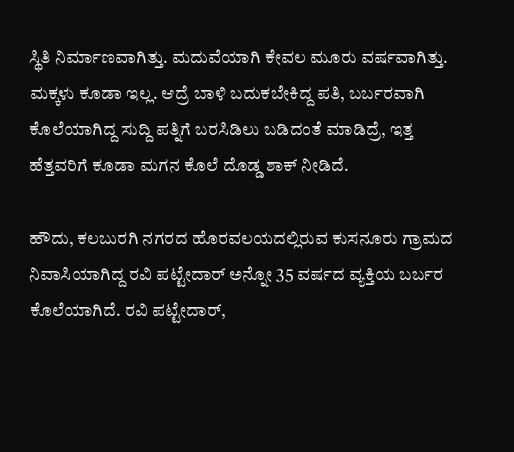ಸ್ಥಿತಿ ನಿರ್ಮಾಣವಾಗಿತ್ತು. ಮದುವೆಯಾಗಿ ಕೇವಲ ಮೂರು ವರ್ಷವಾಗಿತ್ತು. ಮಕ್ಕಳು ಕೂಡಾ ಇಲ್ಲ. ಆದ್ರೆ ಬಾಳಿ ಬದುಕಬೇಕಿದ್ದ ಪತಿ, ಬರ್ಬರವಾಗಿ ಕೊಲೆಯಾಗಿದ್ದ ಸುದ್ದಿ ಪತ್ನಿಗೆ ಬರಸಿಡಿಲು ಬಡಿದಂತೆ ಮಾಡಿದ್ರೆ, ಇತ್ತ ಹೆತ್ತವರಿಗೆ ಕೂಡಾ ಮಗನ ಕೊಲೆ ದೊಡ್ಡ ಶಾಕ್ ನೀಡಿದೆ.

ಹೌದು, ಕಲಬುರಗಿ ನಗರದ ಹೊರವಲಯದಲ್ಲಿರುವ ಕುಸನೂರು ಗ್ರಾಮದ ನಿವಾಸಿಯಾಗಿದ್ದ ರವಿ ಪಟ್ಟೇದಾರ್ ಅನ್ನೋ 35 ವರ್ಷದ ವ್ಯಕ್ತಿಯ ಬರ್ಬರ ಕೊಲೆಯಾಗಿದೆ. ರವಿ ಪಟ್ಟೇದಾರ್,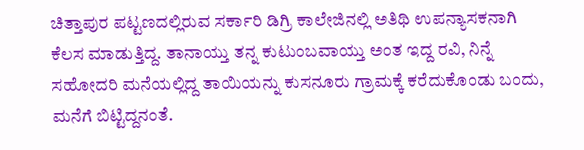ಚಿತ್ತಾಪುರ ಪಟ್ಟಣದಲ್ಲಿರುವ ಸರ್ಕಾರಿ ಡಿಗ್ರಿ ಕಾಲೇಜಿನಲ್ಲಿ ಅತಿಥಿ ಉಪನ್ಯಾಸಕನಾಗಿ ಕೆಲಸ ಮಾಡುತ್ತಿದ್ದ. ತಾನಾಯ್ತು ತನ್ನ ಕುಟುಂಬವಾಯ್ತು ಅಂತ ಇದ್ದ ರವಿ, ನಿನ್ನೆ ಸಹೋದರಿ ಮನೆಯಲ್ಲಿದ್ದ ತಾಯಿಯನ್ನು ಕುಸನೂರು ಗ್ರಾಮಕ್ಕೆ ಕರೆದುಕೊಂಡು ಬಂದು, ಮನೆಗೆ ಬಿಟ್ಟಿದ್ದನಂತೆ.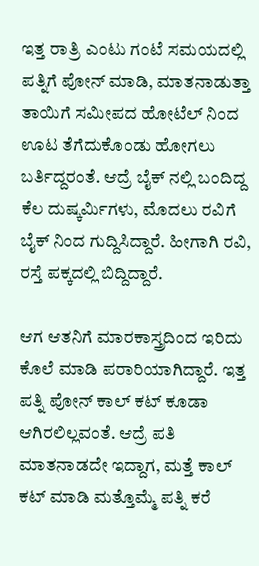ಇತ್ತ ರಾತ್ರಿ ಎಂಟು ಗಂಟೆ ಸಮಯದಲ್ಲಿ ಪತ್ನಿಗೆ ಪೋನ್ ಮಾಡಿ, ಮಾತನಾಡುತ್ತಾ ತಾಯಿಗೆ ಸಮೀಪದ ಹೋಟೆಲ್ ನಿಂದ ಊಟ ತೆಗೆದುಕೊಂಡು ಹೋಗಲು ಬರ್ತಿದ್ದರಂತೆ. ಆದ್ರೆ ಬೈಕ್ ನಲ್ಲಿ ಬಂದಿದ್ದ ಕೆಲ ದುಷ್ಕರ್ಮಿಗಳು, ಮೊದಲು ರವಿಗೆ ಬೈಕ್ ನಿಂದ ಗುದ್ದಿಸಿದ್ದಾರೆ. ಹೀಗಾಗಿ ರವಿ, ರಸ್ತೆ ಪಕ್ಕದಲ್ಲಿ ಬಿದ್ದಿದ್ದಾರೆ.

ಆಗ ಆತನಿಗೆ ಮಾರಕಾಸ್ತ್ರದಿಂದ ಇರಿದು ಕೊಲೆ ಮಾಡಿ ಪರಾರಿಯಾಗಿದ್ದಾರೆ. ಇತ್ತ ಪತ್ನಿ ಪೋನ್ ಕಾಲ್ ಕಟ್ ಕೂಡಾ ಆಗಿರಲಿಲ್ಲವಂತೆ. ಆದ್ರೆ ಪತಿ ಮಾತನಾಡದೇ ಇದ್ದಾಗ, ಮತ್ತೆ ಕಾಲ್ ಕಟ್ ಮಾಡಿ ಮತ್ತೊಮ್ಮೆ ಪತ್ನಿ ಕರೆ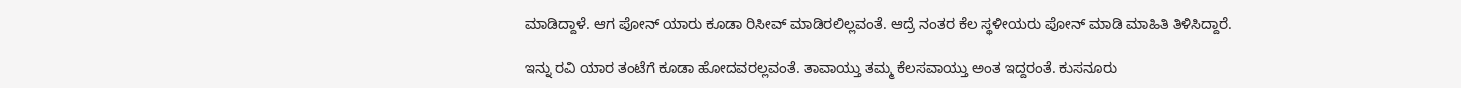ಮಾಡಿದ್ದಾಳೆ. ಆಗ ಪೋನ್ ಯಾರು ಕೂಡಾ ರಿಸೀವ್ ಮಾಡಿರಲಿಲ್ಲವಂತೆ. ಆದ್ರೆ ನಂತರ ಕೆಲ ಸ್ಥಳೀಯರು ಪೋನ್ ಮಾಡಿ ಮಾಹಿತಿ ತಿಳಿಸಿದ್ದಾರೆ.

ಇನ್ನು ರವಿ ಯಾರ ತಂಟೆಗೆ ಕೂಡಾ ಹೋದವರಲ್ಲವಂತೆ. ತಾವಾಯ್ತು ತಮ್ಮ ಕೆಲಸವಾಯ್ತು ಅಂತ ಇದ್ದರಂತೆ. ಕುಸನೂರು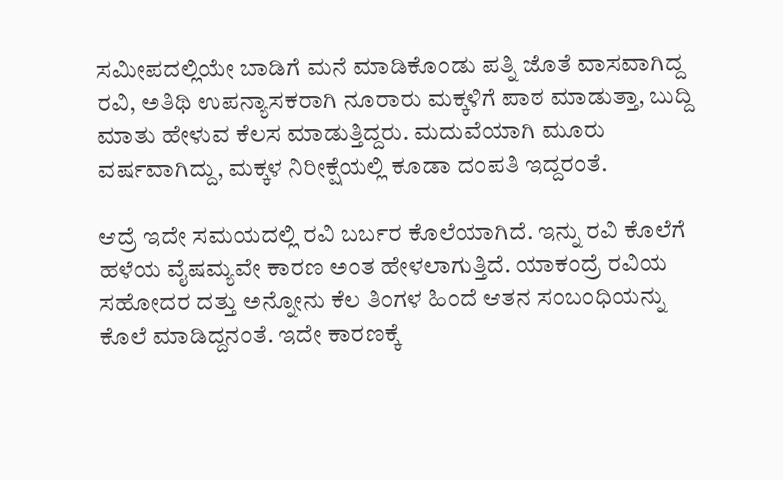ಸಮೀಪದಲ್ಲಿಯೇ ಬಾಡಿಗೆ ಮನೆ ಮಾಡಿಕೊಂಡು ಪತ್ನಿ ಜೊತೆ ವಾಸವಾಗಿದ್ದ ರವಿ, ಅತಿಥಿ ಉಪನ್ಯಾಸಕರಾಗಿ ನೂರಾರು ಮಕ್ಕಳಿಗೆ ಪಾಠ ಮಾಡುತ್ತಾ, ಬುದ್ದಿ ಮಾತು ಹೇಳುವ ಕೆಲಸ ಮಾಡುತ್ತಿದ್ದರು. ಮದುವೆಯಾಗಿ ಮೂರು ವರ್ಷವಾಗಿದ್ದು, ಮಕ್ಕಳ ನಿರೀಕ್ಷೆಯಲ್ಲಿ ಕೂಡಾ ದಂಪತಿ ಇದ್ದರಂತೆ.

ಆದ್ರೆ ಇದೇ ಸಮಯದಲ್ಲಿ ರವಿ ಬರ್ಬರ ಕೊಲೆಯಾಗಿದೆ. ಇನ್ನು ರವಿ ಕೊಲೆಗೆ ಹಳೆಯ ವೈಷಮ್ಯವೇ ಕಾರಣ ಅಂತ ಹೇಳಲಾಗುತ್ತಿದೆ. ಯಾಕಂದ್ರೆ ರವಿಯ ಸಹೋದರ ದತ್ತು ಅನ್ನೋನು ಕೆಲ ತಿಂಗಳ ಹಿಂದೆ ಆತನ ಸಂಬಂಧಿಯನ್ನು ಕೊಲೆ ಮಾಡಿದ್ದನಂತೆ. ಇದೇ ಕಾರಣಕ್ಕೆ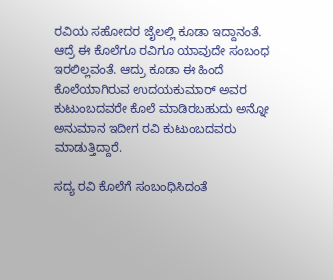ರವಿಯ ಸಹೋದರ ಜೈಲಲ್ಲಿ ಕೂಡಾ ಇದ್ದಾನಂತೆ. ಆದ್ರೆ ಈ ಕೊಲೆಗೂ ರವಿಗೂ ಯಾವುದೇ ಸಂಬಂಧ ಇರಲಿಲ್ಲವಂತೆ. ಆದ್ರು ಕೂಡಾ ಈ ಹಿಂದೆ ಕೊಲೆಯಾಗಿರುವ ಉದಯಕುಮಾರ್ ಅವರ ಕುಟುಂಬದವರೇ ಕೊಲೆ ಮಾಡಿರಬಹುದು ಅನ್ನೋ ಅನುಮಾನ ಇದೀಗ ರವಿ ಕುಟುಂಬದವರು ಮಾಡುತ್ತಿದ್ದಾರೆ.

ಸದ್ಯ ರವಿ ಕೊಲೆಗೆ ಸಂಬಂಧಿಸಿದಂತೆ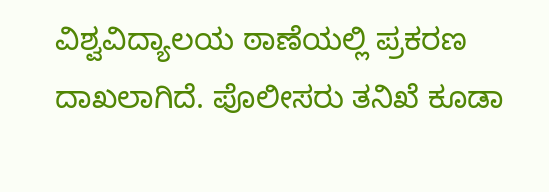ವಿಶ್ವವಿದ್ಯಾಲಯ ಠಾಣೆಯಲ್ಲಿ ಪ್ರಕರಣ ದಾಖಲಾಗಿದೆ. ಪೊಲೀಸರು ತನಿಖೆ ಕೂಡಾ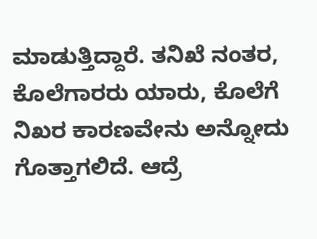ಮಾಡುತ್ತಿದ್ದಾರೆ. ತನಿಖೆ ನಂತರ, ಕೊಲೆಗಾರರು ಯಾರು, ಕೊಲೆಗೆ ನಿಖರ ಕಾರಣವೇನು ಅನ್ನೋದು ಗೊತ್ತಾಗಲಿದೆ. ಆದ್ರೆ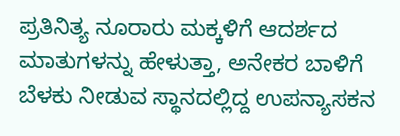ಪ್ರತಿನಿತ್ಯ ನೂರಾರು ಮಕ್ಕಳಿಗೆ ಆದರ್ಶದ ಮಾತುಗಳನ್ನು ಹೇಳುತ್ತಾ, ಅನೇಕರ ಬಾಳಿಗೆ ಬೆಳಕು ನೀಡುವ ಸ್ಥಾನದಲ್ಲಿದ್ದ ಉಪನ್ಯಾಸಕನ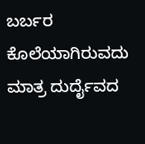ಬರ್ಬರ ಕೊಲೆಯಾಗಿರುವದು ಮಾತ್ರ ದುರ್ದೈವದ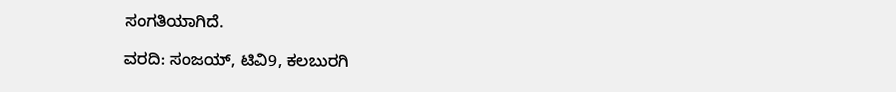ಸಂಗತಿಯಾಗಿದೆ.

ವರದಿ: ಸಂಜಯ್, ಟಿವಿ9, ಕಲಬುರಗಿ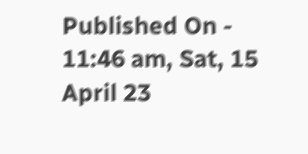Published On - 11:46 am, Sat, 15 April 23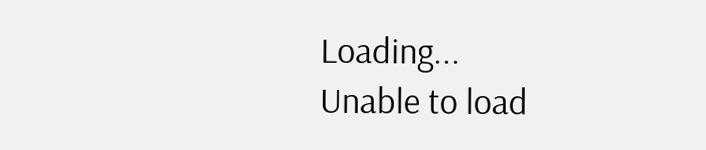Loading...
Unable to load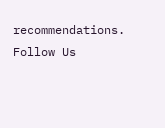recommendations.
Follow Us